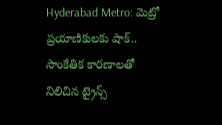Hyderabad Metro: మెట్రో ప్రయాణికులకు షాక్.. సాంకేతిక కారణాలతో నిలిచిన ట్రైన్స్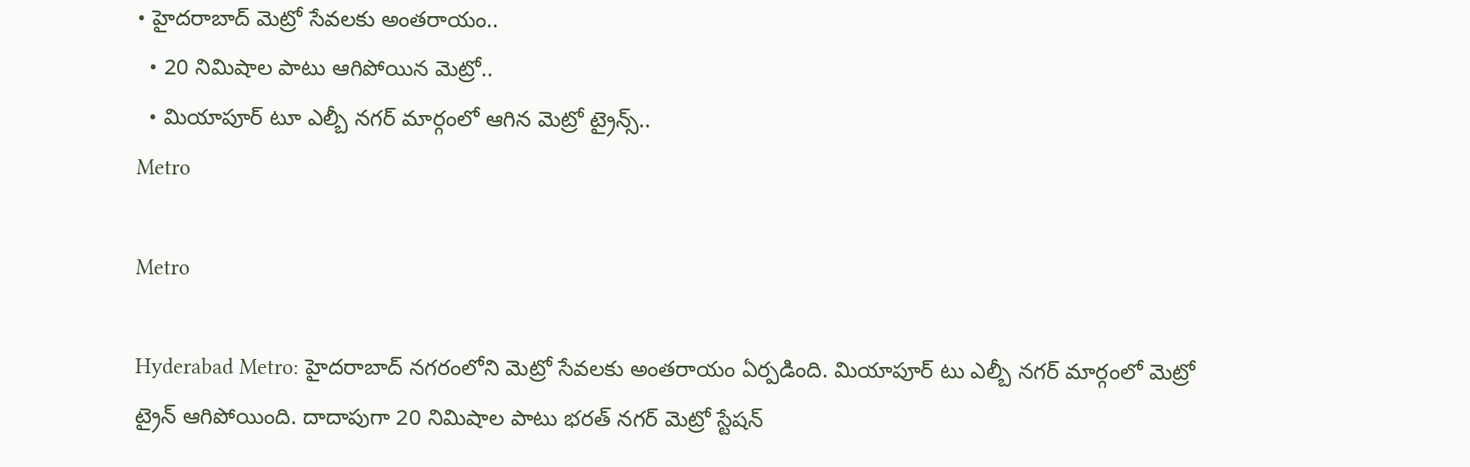• హైదరాబాద్ మెట్రో సేవలకు అంతరాయం..
  • 20 నిమిషాల పాటు ఆగిపోయిన మెట్రో..
  • మియాపూర్ టూ ఎల్బీ నగర్ మార్గంలో ఆగిన మెట్రో ట్రైన్స్..
Metro

Metro

Hyderabad Metro: హైదరాబాద్ నగరంలోని మెట్రో సేవలకు అంతరాయం ఏర్పడింది. మియాపూర్ టు ఎల్బీ నగర్ మార్గంలో మెట్రో ట్రైన్ ఆగిపోయింది. దాదాపుగా 20 నిమిషాల పాటు భరత్ నగర్ మెట్రో స్టేషన్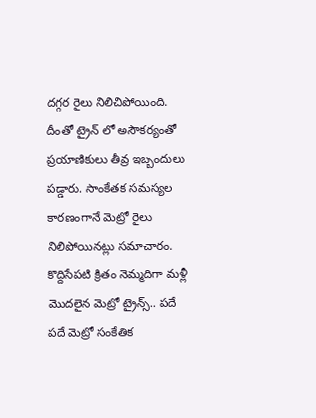దగ్గర రైలు నిలిచిపోయింది. దీంతో ట్రైన్ లో అసౌకర్యంతో ప్రయాణికులు తీవ్ర ఇబ్బందులు పడ్డారు. సాంకేతక సమస్యల కారణంగానే మెట్రో రైలు నిలిపోయినట్లు సమాచారం. కొద్దిసేపటి క్రితం నెమ్మదిగా మళ్లీ మొదలైన మెట్రో ట్రైన్స్.. పదే పదే మెట్రో సంకేతిక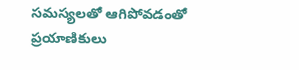సమస్యలతో ఆగిపోవడంతో ప్రయాణికులు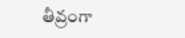తీవ్రంగా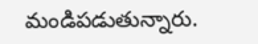మండిపడుతున్నారు.